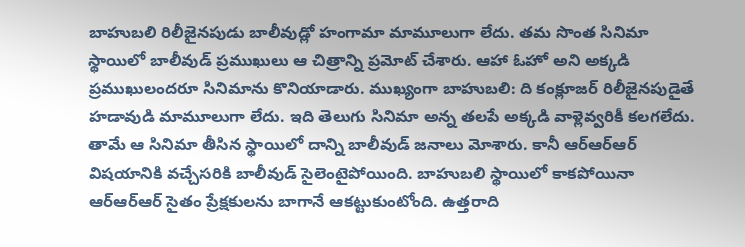బాహుబలి రిలీజైనపుడు బాలీవుడ్లో హంగామా మామూలుగా లేదు. తమ సొంత సినిమా స్థాయిలో బాలీవుడ్ ప్రముఖులు ఆ చిత్రాన్ని ప్రమోట్ చేశారు. ఆహా ఓహో అని అక్కడి ప్రముఖులందరూ సినిమాను కొనియాడారు. ముఖ్యంగా బాహుబలి: ది కంక్లూజర్ రిలీజైనపుడైతే హడావుడి మామూలుగా లేదు. ఇది తెలుగు సినిమా అన్న తలపే అక్కడి వాళ్లెవ్వరికీ కలగలేదు.
తామే ఆ సినిమా తీసిన స్థాయిలో దాన్ని బాలీవుడ్ జనాలు మోశారు. కానీ ఆర్ఆర్ఆర్ విషయానికి వచ్చేసరికి బాలీవుడ్ సైలెంటైపోయింది. బాహుబలి స్థాయిలో కాకపోయినా ఆర్ఆర్ఆర్ సైతం ప్రేక్షకులను బాగానే ఆకట్టుకుంటోంది. ఉత్తరాది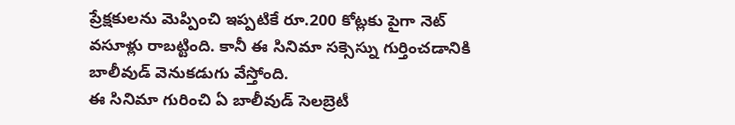ప్రేక్షకులను మెప్పించి ఇప్పటికే రూ.200 కోట్లకు పైగా నెట్ వసూళ్లు రాబట్టింది. కానీ ఈ సినిమా సక్సెస్ను గుర్తించడానికి బాలీవుడ్ వెనుకడుగు వేస్తోంది.
ఈ సినిమా గురించి ఏ బాలీవుడ్ సెలబ్రెటీ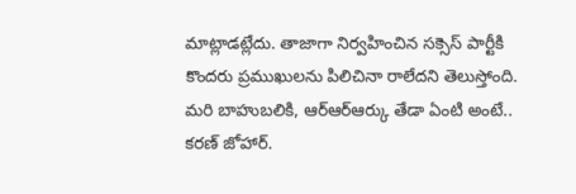మాట్లాడట్లేదు. తాజాగా నిర్వహించిన సక్సెస్ పార్టీకి కొందరు ప్రముఖులను పిలిచినా రాలేదని తెలుస్తోంది. మరి బాహుబలికి, ఆర్ఆర్ఆర్కు తేడా ఏంటి అంటే.. కరణ్ జోహార్.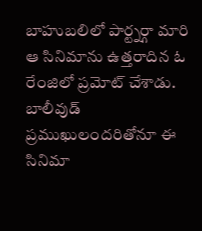బాహుబలిలో పార్ట్నర్గా మారి ఆ సినిమాను ఉత్తరాదిన ఓ రేంజిలో ప్రమోట్ చేశాడు. బాలీవుడ్ ప్రముఖులందరితోనూ ఈ సినిమా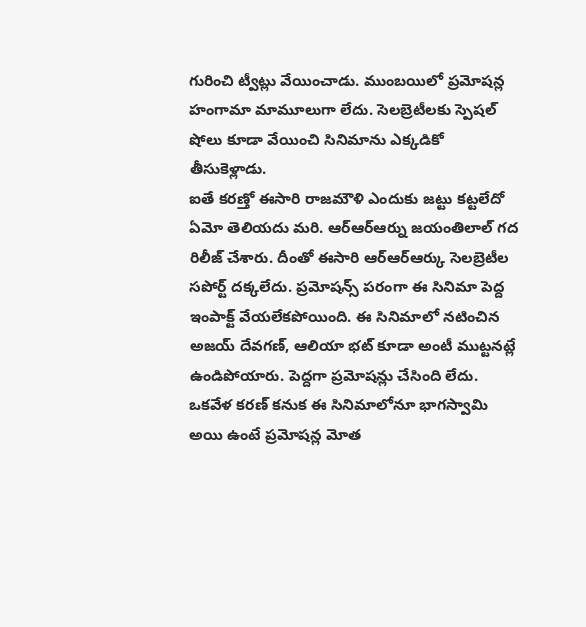గురించి ట్వీట్లు వేయించాడు. ముంబయిలో ప్రమోషన్ల హంగామా మామూలుగా లేదు. సెలబ్రెటీలకు స్పెషల్ షోలు కూడా వేయించి సినిమాను ఎక్కడికో తీసుకెళ్లాడు.
ఐతే కరణ్తో ఈసారి రాజమౌళి ఎందుకు జట్టు కట్టలేదో ఏమో తెలియదు మరి. ఆర్ఆర్ఆర్ను జయంతిలాల్ గద రిలీజ్ చేశారు. దీంతో ఈసారి ఆర్ఆర్ఆర్కు సెలబ్రెటీల సపోర్ట్ దక్కలేదు. ప్రమోషన్స్ పరంగా ఈ సినిమా పెద్ద ఇంపాక్ట్ వేయలేకపోయింది. ఈ సినిమాలో నటించిన అజయ్ దేవగణ్, ఆలియా భట్ కూడా అంటీ ముట్టనట్లే ఉండిపోయారు. పెద్దగా ప్రమోషన్లు చేసింది లేదు. ఒకవేళ కరణ్ కనుక ఈ సినిమాలోనూ భాగస్వామి అయి ఉంటే ప్రమోషన్ల మోత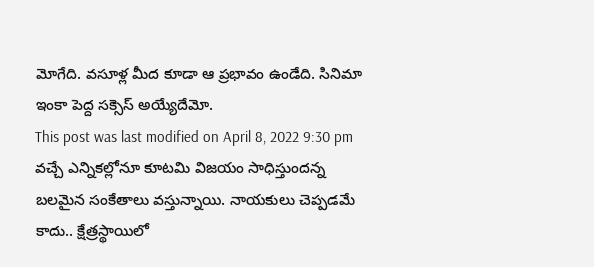మోగేది. వసూళ్ల మీద కూడా ఆ ప్రభావం ఉండేది. సినిమా ఇంకా పెద్ద సక్సెస్ అయ్యేదేమో.
This post was last modified on April 8, 2022 9:30 pm
వచ్చే ఎన్నికల్లోనూ కూటమి విజయం సాధిస్తుందన్న బలమైన సంకేతాలు వస్తున్నాయి. నాయకులు చెప్పడమే కాదు.. క్షేత్రస్థాయిలో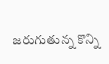జరుగుతున్న కొన్ని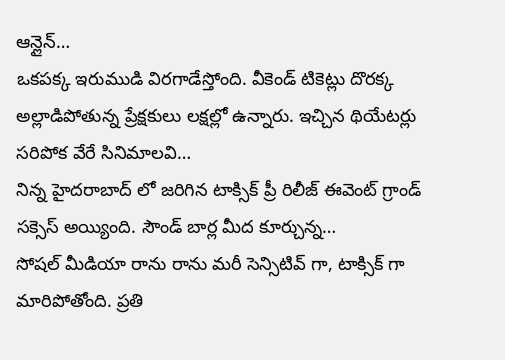ఆన్లైన్…
ఒకపక్క ఇరుముడి విరగాడేస్తోంది. వీకెండ్ టికెట్లు దొరక్క అల్లాడిపోతున్న ప్రేక్షకులు లక్షల్లో ఉన్నారు. ఇచ్చిన థియేటర్లు సరిపోక వేరే సినిమాలవి…
నిన్న హైదరాబాద్ లో జరిగిన టాక్సిక్ ప్రీ రిలీజ్ ఈవెంట్ గ్రాండ్ సక్సెస్ అయ్యింది. సౌండ్ బార్ల మీద కూర్చున్న…
సోషల్ మీడియా రాను రాను మరీ సెన్సిటివ్ గా, టాక్సిక్ గా మారిపోతోంది. ప్రతి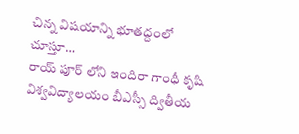చిన్న విషయాన్ని భూతద్దంలో చూస్తూ…
రాయ్ పూర్ లోని ఇందిరా గాంధీ కృషి విశ్వవిద్యాలయం బీఎస్సీ ద్వితీయ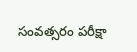సంవత్సరం పరీక్షా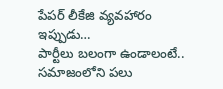పేపర్ లీకేజి వ్యవహారం ఇప్పుడు…
పార్టీలు బలంగా ఉండాలంటే.. సమాజంలోని పలు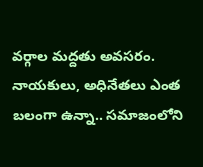వర్గాల మద్దతు అవసరం. నాయకులు, అధినేతలు ఎంత బలంగా ఉన్నా.. సమాజంలోని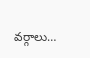వర్గాలు…